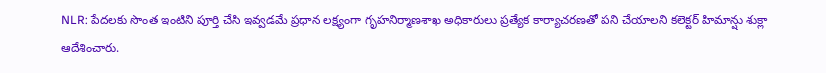NLR: పేదలకు సొంత ఇంటిని పూర్తి చేసి ఇవ్వడమే ప్రధాన లక్ష్యంగా గృహనిర్మాణశాఖ అధికారులు ప్రత్యేక కార్యాచరణతో పని చేయాలని కలెక్టర్ హిమాన్షు శుక్లా ఆదేశించారు.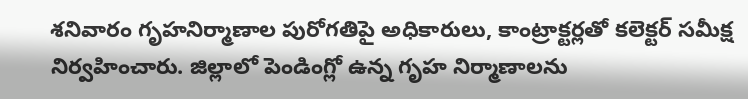శనివారం గృహనిర్మాణాల పురోగతిపై అధికారులు, కాంట్రాక్టర్లతో కలెక్టర్ సమీక్ష నిర్వహించారు. జిల్లాలో పెండింగ్లో ఉన్న గృహ నిర్మాణాలను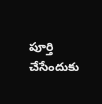పూర్తి చేసేందుకు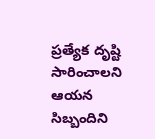ప్రత్యేక దృష్టి సారించాలని ఆయన సిబ్బందిని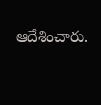ఆదేశించారు.